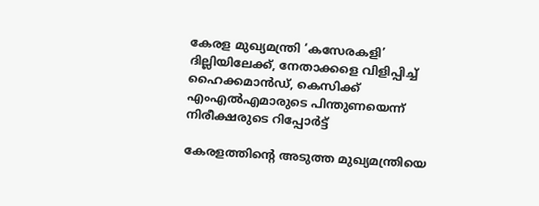കേരള മുഖ്യമന്ത്രി ‘കസേരകളി’ ദില്ലിയിലേക്ക്, നേതാക്കളെ വിളിപ്പിച്ച് ഹൈക്കമാൻഡ്, കെസിക്ക് എംഎൽഎമാരുടെ പിന്തുണയെന്ന് നിരീക്ഷരുടെ റിപ്പോർട്ട്

കേരളത്തിന്റെ അടുത്ത മുഖ്യമന്ത്രിയെ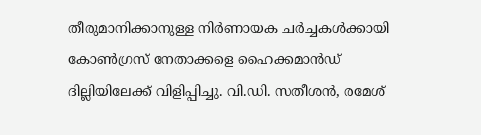തീരുമാനിക്കാനുള്ള നിർണായക ചർച്ചകൾക്കായി കോൺഗ്രസ് നേതാക്കളെ ഹൈക്കമാൻഡ് ദില്ലിയിലേക്ക് വിളിപ്പിച്ചു. വി.ഡി. സതീശൻ, രമേശ്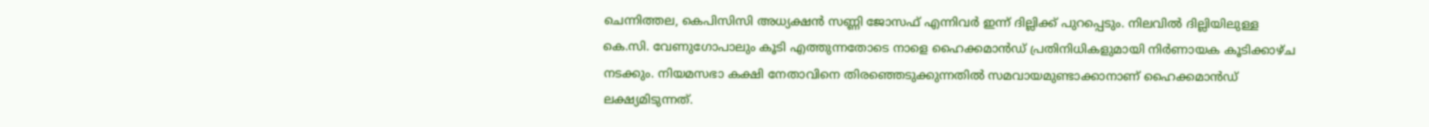ചെന്നിത്തല, കെപിസിസി അധ്യക്ഷൻ സണ്ണി ജോസഫ് എന്നിവർ ഇന്ന് ദില്ലിക്ക് പുറപ്പെടും. നിലവിൽ ദില്ലിയിലുള്ള കെ.സി. വേണുഗോപാലും കൂടി എത്തുന്നതോടെ നാളെ ഹൈക്കമാൻഡ് പ്രതിനിധികളുമായി നിർണായക കൂടിക്കാഴ്ച നടക്കും. നിയമസഭാ കക്ഷി നേതാവിനെ തിരഞ്ഞെടുക്കുന്നതിൽ സമവായമുണ്ടാക്കാനാണ് ഹൈക്കമാൻഡ് ലക്ഷ്യമിടുന്നത്.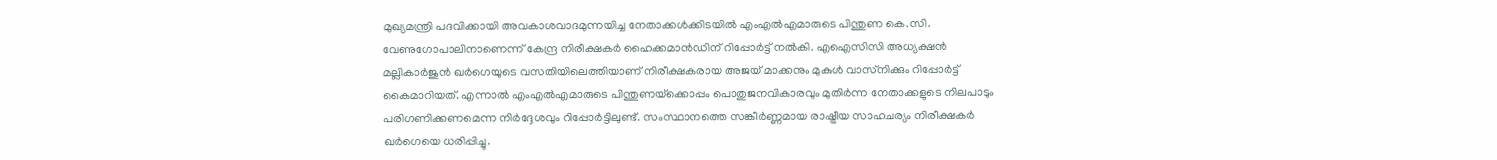മുഖ്യമന്ത്രി പദവിക്കായി അവകാശവാദമുന്നയിച്ച നേതാക്കൾക്കിടയിൽ എംഎൽഎമാരുടെ പിന്തുണ കെ.സി. വേണുഗോപാലിനാണെന്ന് കേന്ദ്ര നിരീക്ഷകർ ഹൈക്കമാൻഡിന് റിപ്പോർട്ട് നൽകി. എഐസിസി അധ്യക്ഷൻ മല്ലികാർജുൻ ഖർഗെയുടെ വസതിയിലെത്തിയാണ് നിരീക്ഷകരായ അജയ് മാക്കനും മുകുൾ വാസ്‌നിക്കും റിപ്പോർട്ട് കൈമാറിയത്. എന്നാൽ എംഎൽഎമാരുടെ പിന്തുണയ്‌ക്കൊപ്പം പൊതുജനവികാരവും മുതിർന്ന നേതാക്കളുടെ നിലപാടും പരിഗണിക്കണമെന്ന നിർദ്ദേശവും റിപ്പോർട്ടിലുണ്ട്. സംസ്ഥാനത്തെ സങ്കീർണ്ണമായ രാഷ്ട്രീയ സാഹചര്യം നിരീക്ഷകർ ഖർഗെയെ ധരിപ്പിച്ചു.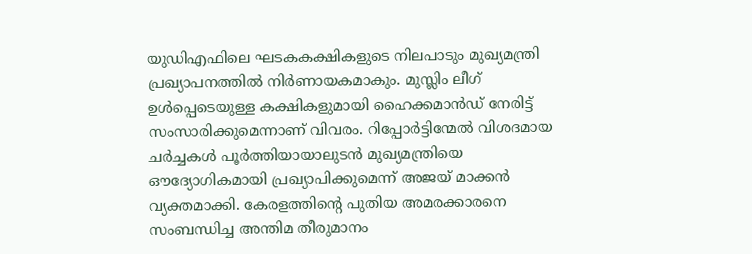യുഡിഎഫിലെ ഘടകകക്ഷികളുടെ നിലപാടും മുഖ്യമന്ത്രി പ്രഖ്യാപനത്തിൽ നിർണായകമാകും. മുസ്ലിം ലീഗ് ഉൾപ്പെടെയുള്ള കക്ഷികളുമായി ഹൈക്കമാൻഡ് നേരിട്ട് സംസാരിക്കുമെന്നാണ് വിവരം. റിപ്പോർട്ടിന്മേൽ വിശദമായ ചർച്ചകൾ പൂർത്തിയായാലുടൻ മുഖ്യമന്ത്രിയെ ഔദ്യോഗികമായി പ്രഖ്യാപിക്കുമെന്ന് അജയ് മാക്കൻ വ്യക്തമാക്കി. കേരളത്തിന്റെ പുതിയ അമരക്കാരനെ സംബന്ധിച്ച അന്തിമ തീരുമാനം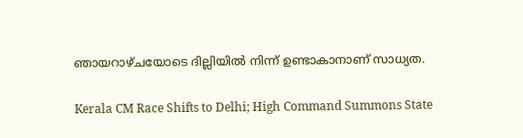ഞായറാഴ്ചയോടെ ദില്ലിയിൽ നിന്ന് ഉണ്ടാകാനാണ് സാധ്യത.

Kerala CM Race Shifts to Delhi; High Command Summons State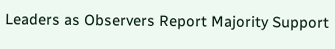Leaders as Observers Report Majority Support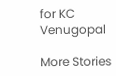for KC Venugopal

More Stories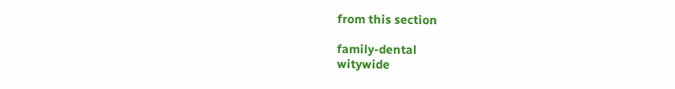from this section

family-dental
witywide